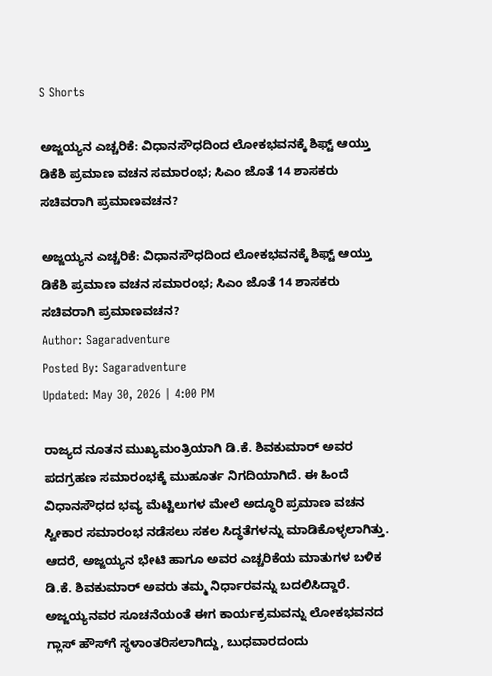S Shorts

ಅಜ್ಜಯ್ಯನ ಎಚ್ಚರಿಕೆ: ವಿಧಾನಸೌಧದಿಂದ ಲೋಕಭವನಕ್ಕೆ ಶಿಫ್ಟ್ ಆಯ್ತು ಡಿಕೆಶಿ ಪ್ರಮಾಣ ವಚನ ಸಮಾರಂಭ; ಸಿಎಂ ಜೊತೆ 14 ಶಾಸಕರು ಸಚಿವರಾಗಿ ಪ್ರಮಾಣವಚನ?

ಅಜ್ಜಯ್ಯನ ಎಚ್ಚರಿಕೆ: ವಿಧಾನಸೌಧದಿಂದ ಲೋಕಭವನಕ್ಕೆ ಶಿಫ್ಟ್ ಆಯ್ತು ಡಿಕೆಶಿ ಪ್ರಮಾಣ ವಚನ ಸಮಾರಂಭ; ಸಿಎಂ ಜೊತೆ 14 ಶಾಸಕರು ಸಚಿವರಾಗಿ ಪ್ರಮಾಣವಚನ?
Author: Sagaradventure
Posted By: Sagaradventure
Updated: May 30, 2026 | 4:00 PM

ರಾಜ್ಯದ ನೂತನ ಮುಖ್ಯಮಂತ್ರಿಯಾಗಿ ಡಿ.ಕೆ. ಶಿವಕುಮಾರ್ ಅವರ ಪದಗ್ರಹಣ ಸಮಾರಂಭಕ್ಕೆ ಮುಹೂರ್ತ ನಿಗದಿಯಾಗಿದೆ. ಈ ಹಿಂದೆ ವಿಧಾನಸೌಧದ ಭವ್ಯ ಮೆಟ್ಟಿಲುಗಳ ಮೇಲೆ ಅದ್ಧೂರಿ ಪ್ರಮಾಣ ವಚನ ಸ್ವೀಕಾರ ಸಮಾರಂಭ ನಡೆಸಲು ಸಕಲ ಸಿದ್ಧತೆಗಳನ್ನು ಮಾಡಿಕೊಳ್ಳಲಾಗಿತ್ತು. ಆದರೆ, ಅಜ್ಜಯ್ಯನ ಭೇಟಿ ಹಾಗೂ ಅವರ ಎಚ್ಚರಿಕೆಯ ಮಾತುಗಳ ಬಳಿಕ ಡಿ.ಕೆ. ಶಿವಕುಮಾರ್ ಅವರು ತಮ್ಮ ನಿರ್ಧಾರವನ್ನು ಬದಲಿಸಿದ್ದಾರೆ. ಅಜ್ಜಯ್ಯನವರ ಸೂಚನೆಯಂತೆ ಈಗ ಕಾರ್ಯಕ್ರಮವನ್ನು ಲೋಕಭವನದ ಗ್ಲಾಸ್ ಹೌಸ್‌ಗೆ ಸ್ಥಳಾಂತರಿಸಲಾಗಿದ್ದು, ಬುಧವಾರದಂದು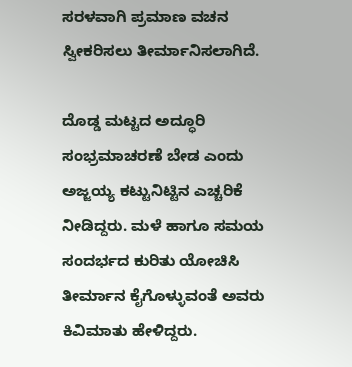ಸರಳವಾಗಿ ಪ್ರಮಾಣ ವಚನ ಸ್ವೀಕರಿಸಲು ತೀರ್ಮಾನಿಸಲಾಗಿದೆ.

ದೊಡ್ಡ ಮಟ್ಟದ ಅದ್ಧೂರಿ ಸಂಭ್ರಮಾಚರಣೆ ಬೇಡ ಎಂದು ಅಜ್ಜಯ್ಯ ಕಟ್ಟುನಿಟ್ಟಿನ ಎಚ್ಚರಿಕೆ ನೀಡಿದ್ದರು. ಮಳೆ ಹಾಗೂ ಸಮಯ ಸಂದರ್ಭದ ಕುರಿತು ಯೋಚಿಸಿ ತೀರ್ಮಾನ ಕೈಗೊಳ್ಳುವಂತೆ ಅವರು ಕಿವಿಮಾತು ಹೇಳಿದ್ದರು.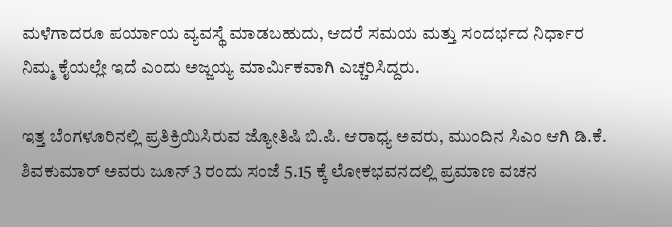ಮಳೆಗಾದರೂ ಪರ್ಯಾಯ ವ್ಯವಸ್ಥೆ ಮಾಡಬಹುದು, ಆದರೆ ಸಮಯ ಮತ್ತು ಸಂದರ್ಭದ ನಿರ್ಧಾರ ನಿಮ್ಮ ಕೈಯಲ್ಲೇ ಇದೆ ಎಂದು ಅಜ್ಜಯ್ಯ ಮಾರ್ಮಿಕವಾಗಿ ಎಚ್ಚರಿಸಿದ್ದರು.

ಇತ್ತ ಬೆಂಗಳೂರಿನಲ್ಲಿ ಪ್ರತಿಕ್ರಿಯಿಸಿರುವ ಜ್ಯೋತಿಷಿ ಬಿ.ಪಿ. ಆರಾಧ್ಯ ಅವರು, ಮುಂದಿನ ಸಿಎಂ ಆಗಿ ಡಿ.ಕೆ. ಶಿವಕುಮಾರ್ ಅವರು ಜೂನ್ 3 ರಂದು ಸಂಜೆ 5.15 ಕ್ಕೆ ಲೋಕಭವನದಲ್ಲಿ ಪ್ರಮಾಣ ವಚನ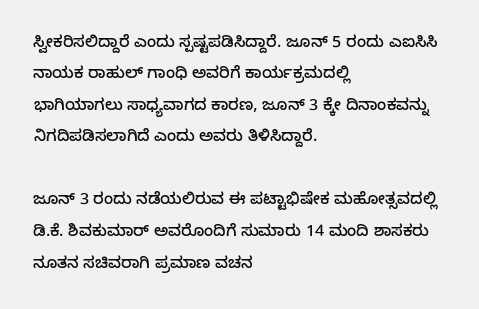ಸ್ವೀಕರಿಸಲಿದ್ದಾರೆ ಎಂದು ಸ್ಪಷ್ಟಪಡಿಸಿದ್ದಾರೆ. ಜೂನ್ 5 ರಂದು ಎಐಸಿಸಿ ನಾಯಕ ರಾಹುಲ್ ಗಾಂಧಿ ಅವರಿಗೆ ಕಾರ್ಯಕ್ರಮದಲ್ಲಿ ಭಾಗಿಯಾಗಲು ಸಾಧ್ಯವಾಗದ ಕಾರಣ, ಜೂನ್ 3 ಕ್ಕೇ ದಿನಾಂಕವನ್ನು ನಿಗದಿಪಡಿಸಲಾಗಿದೆ ಎಂದು ಅವರು ತಿಳಿಸಿದ್ದಾರೆ.

ಜೂನ್ 3 ರಂದು ನಡೆಯಲಿರುವ ಈ ಪಟ್ಟಾಭಿಷೇಕ ಮಹೋತ್ಸವದಲ್ಲಿ ಡಿ.ಕೆ. ಶಿವಕುಮಾರ್ ಅವರೊಂದಿಗೆ ಸುಮಾರು 14 ಮಂದಿ ಶಾಸಕರು ನೂತನ ಸಚಿವರಾಗಿ ಪ್ರಮಾಣ ವಚನ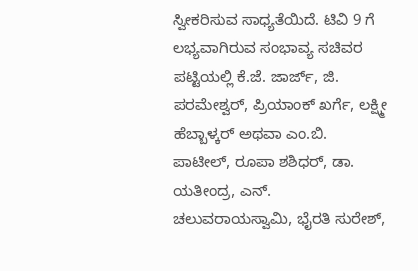ಸ್ವೀಕರಿಸುವ ಸಾಧ್ಯತೆಯಿದೆ. ಟಿವಿ 9 ಗೆ ಲಭ್ಯವಾಗಿರುವ ಸಂಭಾವ್ಯ ಸಚಿವರ ಪಟ್ಟಿಯಲ್ಲಿ ಕೆ.ಜೆ. ಜಾರ್ಜ್, ಜಿ. ಪರಮೇಶ್ವರ್, ಪ್ರಿಯಾಂಕ್ ಖರ್ಗೆ, ಲಕ್ಷ್ಮೀ ಹೆಬ್ಬಾಳ್ಕರ್ ಅಥವಾ ಎಂ.ಬಿ. ಪಾಟೀಲ್, ರೂಪಾ ಶಶಿಧರ್, ಡಾ. ಯತೀಂದ್ರ, ಎನ್. ಚಲುವರಾಯಸ್ವಾಮಿ, ಭೈರತಿ ಸುರೇಶ್,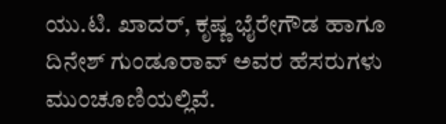ಯು.ಟಿ. ಖಾದರ್, ಕೃಷ್ಣ ಭೈರೇಗೌಡ ಹಾಗೂ ದಿನೇಶ್ ಗುಂಡೂರಾವ್ ಅವರ ಹೆಸರುಗಳು ಮುಂಚೂಣಿಯಲ್ಲಿವೆ.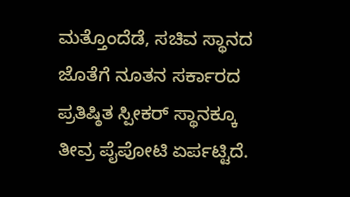ಮತ್ತೊಂದೆಡೆ, ಸಚಿವ ಸ್ಥಾನದ ಜೊತೆಗೆ ನೂತನ ಸರ್ಕಾರದ ಪ್ರತಿಷ್ಠಿತ ಸ್ಪೀಕರ್ ಸ್ಥಾನಕ್ಕೂ ತೀವ್ರ ಪೈಪೋಟಿ ಏರ್ಪಟ್ಟಿದೆ.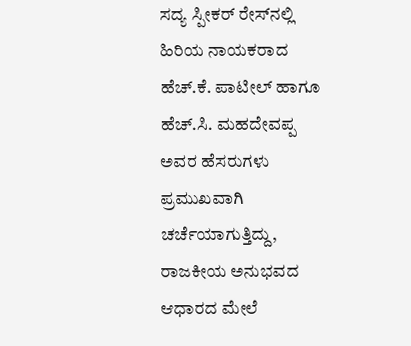ಸದ್ಯ ಸ್ಪೀಕರ್ ರೇಸ್‌ನಲ್ಲಿ ಹಿರಿಯ ನಾಯಕರಾದ ಹೆಚ್.ಕೆ. ಪಾಟೀಲ್ ಹಾಗೂ ಹೆಚ್.ಸಿ. ಮಹದೇವಪ್ಪ ಅವರ ಹೆಸರುಗಳು ಪ್ರಮುಖವಾಗಿ ಚರ್ಚೆಯಾಗುತ್ತಿದ್ದು, ರಾಜಕೀಯ ಅನುಭವದ ಆಧಾರದ ಮೇಲೆ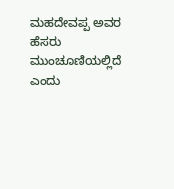ಮಹದೇವಪ್ಪ ಅವರ ಹೆಸರು ಮುಂಚೂಣಿಯಲ್ಲಿದೆ ಎಂದು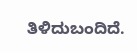ತಿಳಿದುಬಂದಿದೆ.